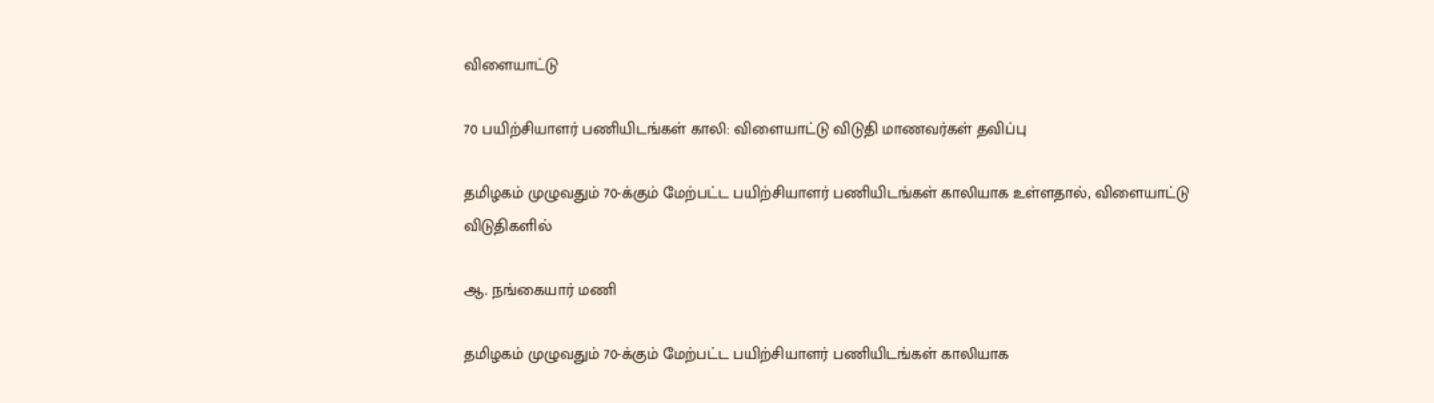விளையாட்டு

70 பயிற்சியாளர் பணியிடங்கள் காலி: விளையாட்டு விடுதி மாணவர்கள் தவிப்பு

தமிழகம் முழுவதும் 70-க்கும் மேற்பட்ட பயிற்சியாளர் பணியிடங்கள் காலியாக உள்ளதால், விளையாட்டு விடுதிகளில்

ஆ. நங்கையார் மணி

தமிழகம் முழுவதும் 70-க்கும் மேற்பட்ட பயிற்சியாளர் பணியிடங்கள் காலியாக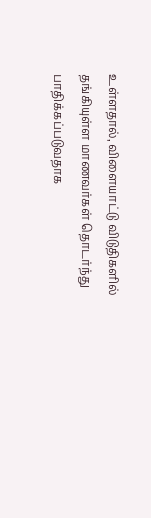உள்ளதால், விளையாட்டு விடுதிகளில் தங்கியுள்ள மாணவர்கள் தொடர்ந்து பாதிக்கப்படுவதாக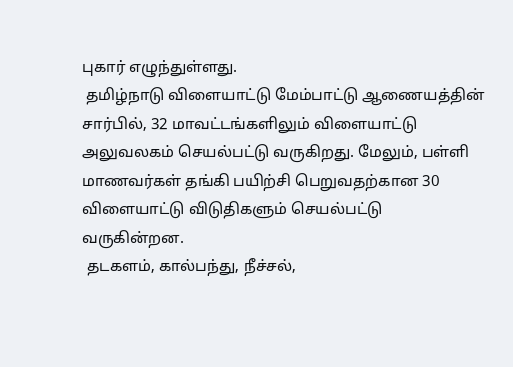புகார் எழுந்துள்ளது.
 தமிழ்நாடு விளையாட்டு மேம்பாட்டு ஆணையத்தின் சார்பில், 32 மாவட்டங்களிலும் விளையாட்டு அலுவலகம் செயல்பட்டு வருகிறது. மேலும், பள்ளி மாணவர்கள் தங்கி பயிற்சி பெறுவதற்கான 30 விளையாட்டு விடுதிகளும் செயல்பட்டு வருகின்றன.
 தடகளம், கால்பந்து, நீச்சல்,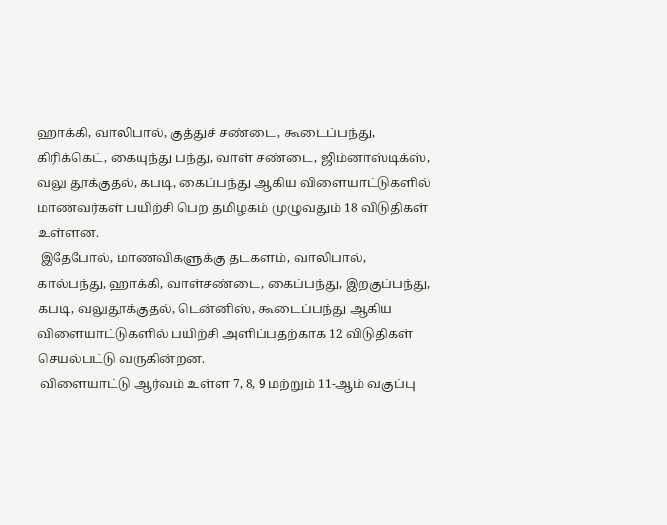ஹாக்கி, வாலிபால், குத்துச் சண்டை, கூடைப்பந்து, கிரிக்கெட், கையுந்து பந்து, வாள் சண்டை, ஜிம்னாஸ்டிக்ஸ், வலு தூக்குதல், கபடி, கைப்பந்து ஆகிய விளையாட்டுகளில் மாணவர்கள் பயிற்சி பெற தமிழகம் முழுவதும் 18 விடுதிகள் உள்ளன.
 இதேபோல், மாணவிகளுக்கு தடகளம், வாலிபால், கால்பந்து, ஹாக்கி, வாள்சண்டை, கைப்பந்து, இறகுப்பந்து, கபடி, வலுதூக்குதல், டென்னிஸ், கூடைப்பந்து ஆகிய விளையாட்டுகளில் பயிற்சி அளிப்பதற்காக 12 விடுதிகள் செயல்பட்டு வருகின்றன.
 விளையாட்டு ஆர்வம் உள்ள 7, 8, 9 மற்றும் 11-ஆம் வகுப்பு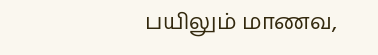பயிலும் மாணவ,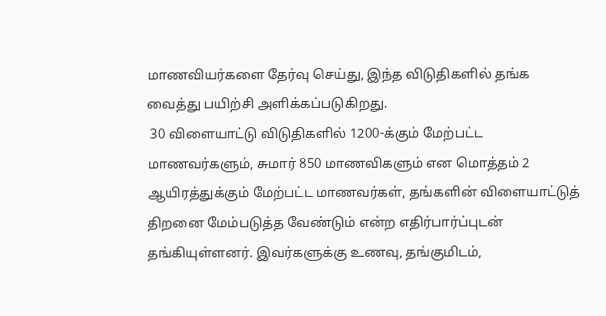மாணவியர்களை தேர்வு செய்து, இந்த விடுதிகளில் தங்க வைத்து பயிற்சி அளிக்கப்படுகிறது.
 30 விளையாட்டு விடுதிகளில் 1200-க்கும் மேற்பட்ட மாணவர்களும், சுமார் 850 மாணவிகளும் என மொத்தம் 2 ஆயிரத்துக்கும் மேற்பட்ட மாணவர்கள், தங்களின் விளையாட்டுத் திறனை மேம்படுத்த வேண்டும் என்ற எதிர்பார்ப்புடன் தங்கியுள்ளனர். இவர்களுக்கு உணவு, தங்குமிடம்,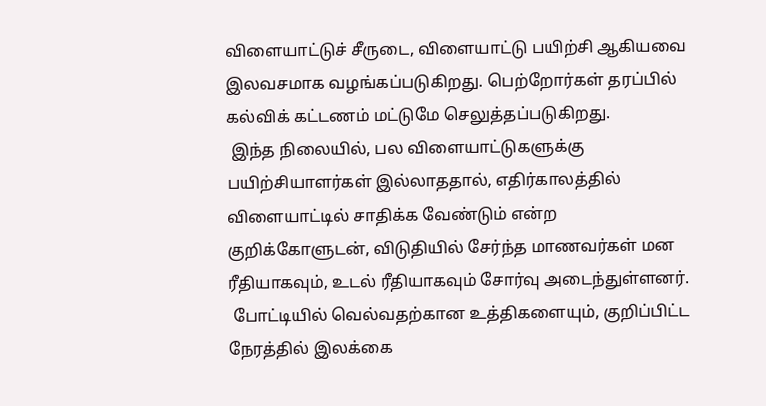விளையாட்டுச் சீருடை, விளையாட்டு பயிற்சி ஆகியவை இலவசமாக வழங்கப்படுகிறது. பெற்றோர்கள் தரப்பில் கல்விக் கட்டணம் மட்டுமே செலுத்தப்படுகிறது.
 இந்த நிலையில், பல விளையாட்டுகளுக்கு பயிற்சியாளர்கள் இல்லாததால், எதிர்காலத்தில் விளையாட்டில் சாதிக்க வேண்டும் என்ற குறிக்கோளுடன், விடுதியில் சேர்ந்த மாணவர்கள் மன ரீதியாகவும், உடல் ரீதியாகவும் சோர்வு அடைந்துள்ளனர்.
 போட்டியில் வெல்வதற்கான உத்திகளையும், குறிப்பிட்ட நேரத்தில் இலக்கை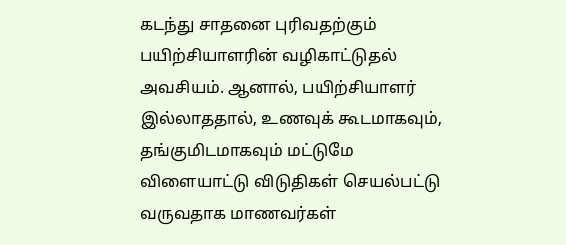கடந்து சாதனை புரிவதற்கும் பயிற்சியாளரின் வழிகாட்டுதல் அவசியம். ஆனால், பயிற்சியாளர் இல்லாததால், உணவுக் கூடமாகவும், தங்குமிடமாகவும் மட்டுமே விளையாட்டு விடுதிகள் செயல்பட்டு வருவதாக மாணவர்கள்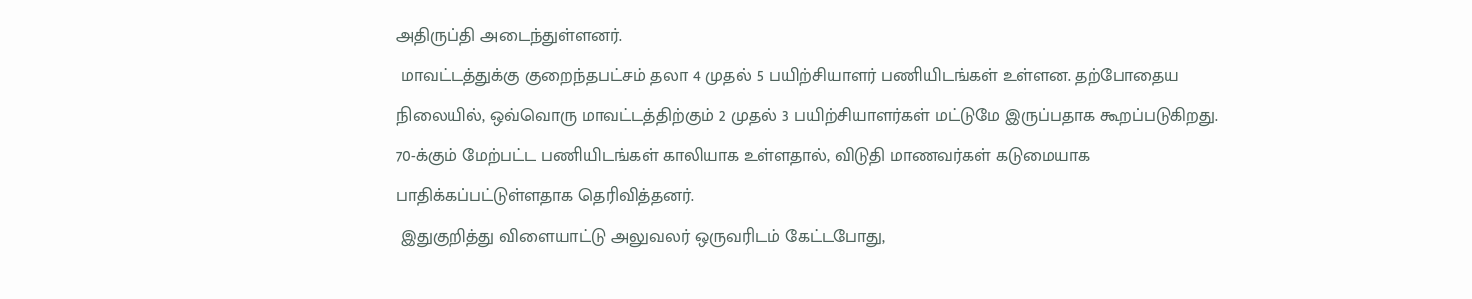அதிருப்தி அடைந்துள்ளனர்.
 மாவட்டத்துக்கு குறைந்தபட்சம் தலா 4 முதல் 5 பயிற்சியாளர் பணியிடங்கள் உள்ளன. தற்போதைய நிலையில், ஒவ்வொரு மாவட்டத்திற்கும் 2 முதல் 3 பயிற்சியாளர்கள் மட்டுமே இருப்பதாக கூறப்படுகிறது. 70-க்கும் மேற்பட்ட பணியிடங்கள் காலியாக உள்ளதால், விடுதி மாணவர்கள் கடுமையாக பாதிக்கப்பட்டுள்ளதாக தெரிவித்தனர்.
 இதுகுறித்து விளையாட்டு அலுவலர் ஒருவரிடம் கேட்டபோது,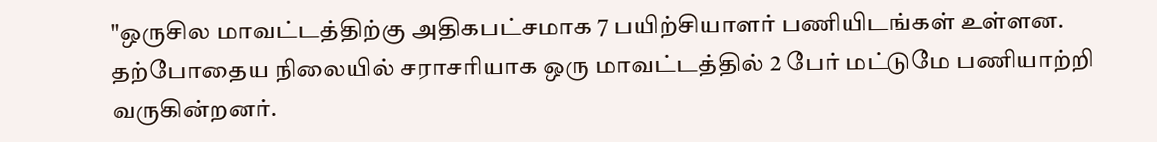"ஒருசில மாவட்டத்திற்கு அதிகபட்சமாக 7 பயிற்சியாளர் பணியிடங்கள் உள்ளன. தற்போதைய நிலையில் சராசரியாக ஒரு மாவட்டத்தில் 2 பேர் மட்டுமே பணியாற்றி வருகின்றனர்.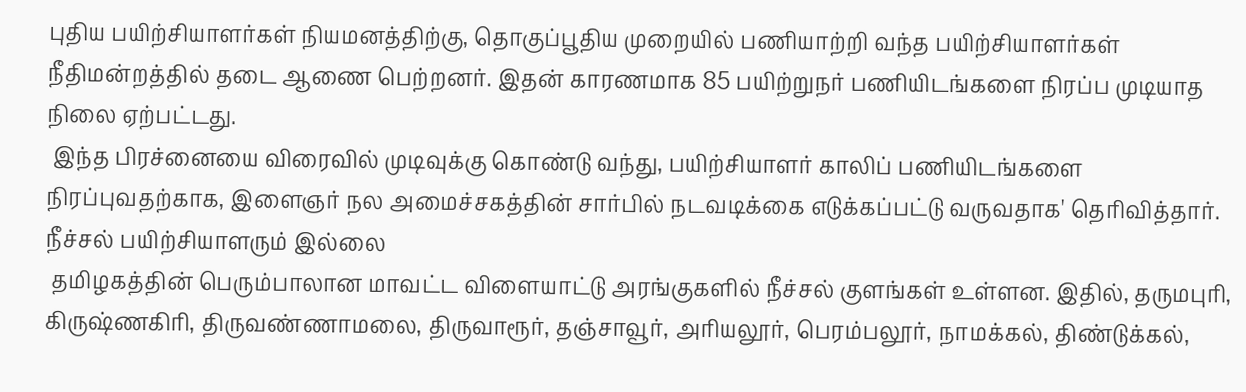புதிய பயிற்சியாளர்கள் நியமனத்திற்கு, தொகுப்பூதிய முறையில் பணியாற்றி வந்த பயிற்சியாளர்கள் நீதிமன்றத்தில் தடை ஆணை பெற்றனர். இதன் காரணமாக 85 பயிற்றுநர் பணியிடங்களை நிரப்ப முடியாத நிலை ஏற்பட்டது.
 இந்த பிரச்னையை விரைவில் முடிவுக்கு கொண்டு வந்து, பயிற்சியாளர் காலிப் பணியிடங்களை நிரப்புவதற்காக, இளைஞர் நல அமைச்சகத்தின் சார்பில் நடவடிக்கை எடுக்கப்பட்டு வருவதாக' தெரிவித்தார்.
நீச்சல் பயிற்சியாளரும் இல்லை
 தமிழகத்தின் பெரும்பாலான மாவட்ட விளையாட்டு அரங்குகளில் நீச்சல் குளங்கள் உள்ளன. இதில், தருமபுரி, கிருஷ்ணகிரி, திருவண்ணாமலை, திருவாரூர், தஞ்சாவூர், அரியலூர், பெரம்பலூர், நாமக்கல், திண்டுக்கல்,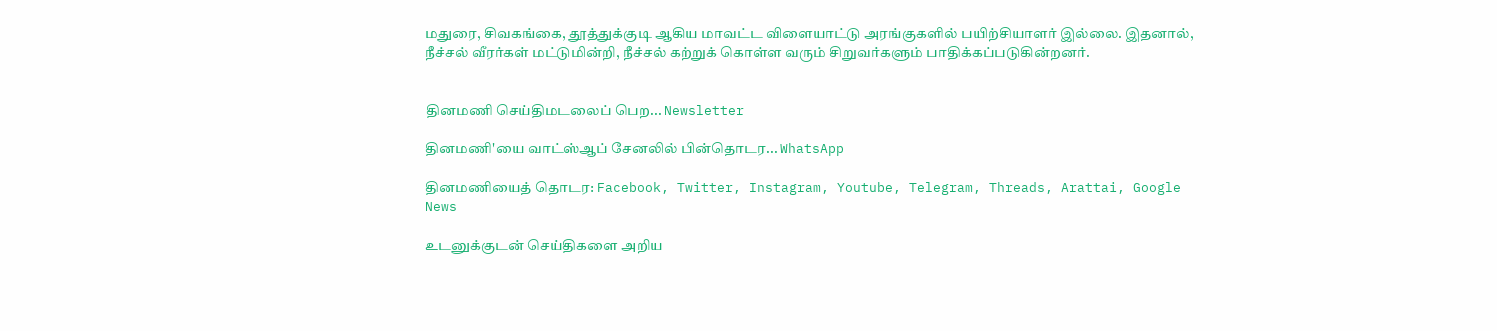மதுரை, சிவகங்கை, தூத்துக்குடி ஆகிய மாவட்ட விளையாட்டு அரங்குகளில் பயிற்சியாளர் இல்லை. இதனால், நீச்சல் வீரர்கள் மட்டுமின்றி, நீச்சல் கற்றுக் கொள்ள வரும் சிறுவர்களும் பாதிக்கப்படுகின்றனர்.


தினமணி செய்திமடலைப் பெற... Newsletter

தினமணி'யை வாட்ஸ்ஆப் சேனலில் பின்தொடர... WhatsApp

தினமணியைத் தொடர: Facebook, Twitter, Instagram, Youtube, Telegram, Threads, Arattai, Google News

உடனுக்குடன் செய்திகளை அறிய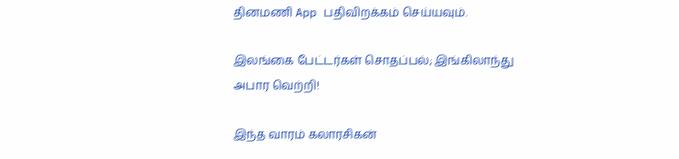தினமணி App பதிவிறக்கம் செய்யவும்.

இலங்கை பேட்டர்கள் சொதப்பல்; இங்கிலாந்து அபார வெற்றி!

இந்த வாரம் கலாரசிகன்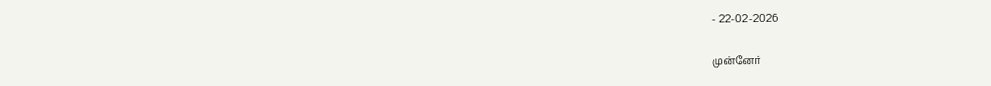- 22-02-2026

முன்னேர்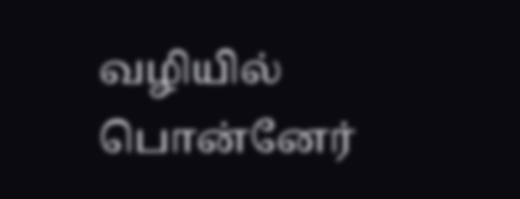வழியில் பொன்னேர்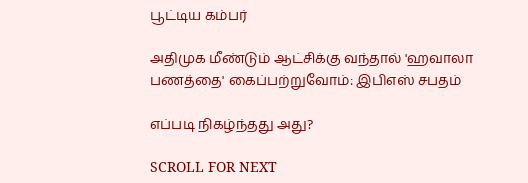பூட்டிய கம்பர்

அதிமுக மீண்டும் ஆட்சிக்கு வந்தால் 'ஹவாலா பணத்தை' கைப்பற்றுவோம்: இபிஎஸ் சபதம்

எப்படி நிகழ்ந்தது அது?

SCROLL FOR NEXT